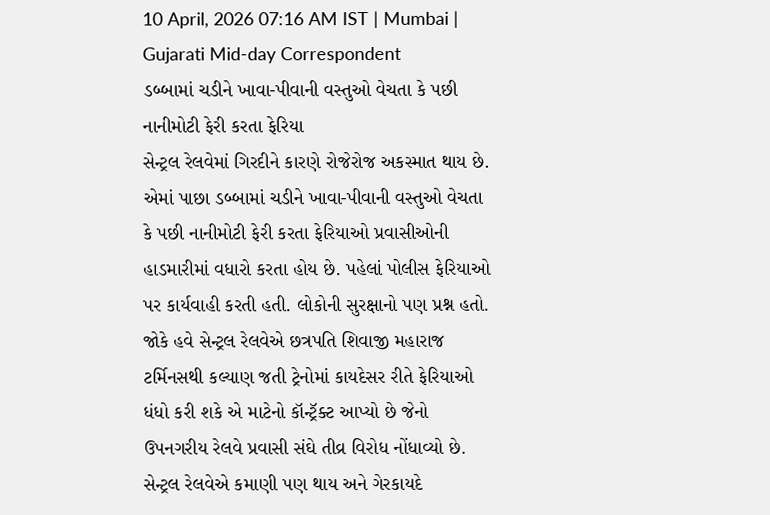10 April, 2026 07:16 AM IST | Mumbai | Gujarati Mid-day Correspondent
ડબ્બામાં ચડીને ખાવા-પીવાની વસ્તુઓ વેચતા કે પછી નાનીમોટી ફેરી કરતા ફેરિયા
સેન્ટ્રલ રેલવેમાં ગિરદીને કારણે રોજેરોજ અકસ્માત થાય છે. એમાં પાછા ડબ્બામાં ચડીને ખાવા-પીવાની વસ્તુઓ વેચતા કે પછી નાનીમોટી ફેરી કરતા ફેરિયાઓ પ્રવાસીઓની હાડમારીમાં વધારો કરતા હોય છે. પહેલાં પોલીસ ફેરિયાઓ પર કાર્યવાહી કરતી હતી. લોકોની સુરક્ષાનો પણ પ્રશ્ન હતો. જોકે હવે સેન્ટ્રલ રેલવેએ છત્રપતિ શિવાજી મહારાજ ટર્મિનસથી કલ્યાણ જતી ટ્રેનોમાં કાયદેસર રીતે ફેરિયાઓ ધંધો કરી શકે એ માટેનો કૉન્ટ્રૅક્ટ આપ્યો છે જેનો ઉપનગરીય રેલવે પ્રવાસી સંઘે તીવ્ર વિરોધ નોંધાવ્યો છે.
સેન્ટ્રલ રેલવેએ કમાણી પણ થાય અને ગેરકાયદે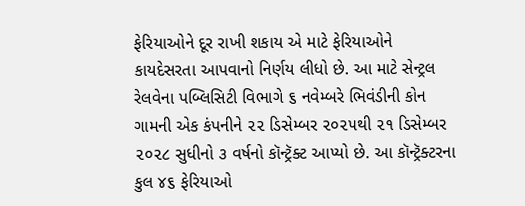ફેરિયાઓને દૂર રાખી શકાય એ માટે ફેરિયાઓને કાયદેસરતા આપવાનો નિર્ણય લીધો છે. આ માટે સેન્ટ્રલ રેલવેના પબ્લિસિટી વિભાગે ૬ નવેમ્બરે ભિવંડીની કોન ગામની એક કંપનીને ૨૨ ડિસેમ્બર ૨૦૨૫થી ૨૧ ડિસેમ્બર ૨૦૨૮ સુધીનો ૩ વર્ષનો કૉન્ટ્રૅક્ટ આપ્યો છે. આ કૉન્ટ્રૅક્ટરના કુલ ૪૬ ફેરિયાઓ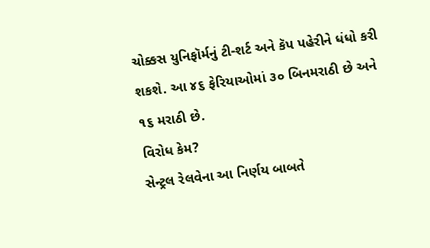ચોક્કસ યુનિફૉર્મનું ટી-શર્ટ અને કૅપ પહેરીને ધંધો કરી શકશે. આ ૪૬ ફેરિયાઓમાં ૩૦ બિનમરાઠી છે અને ૧૬ મરાઠી છે.
વિરોધ કેમ?
સેન્ટ્રલ રેલવેના આ નિર્ણય બાબતે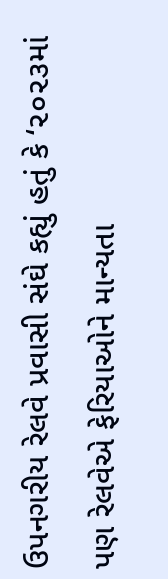ઉપનગરીય રેલવે પ્રવાસી સંઘે કહ્યું હતું કે ‘૨૦૨૩માં પણ રેલવેએ ફેરિયાઓને માન્યતા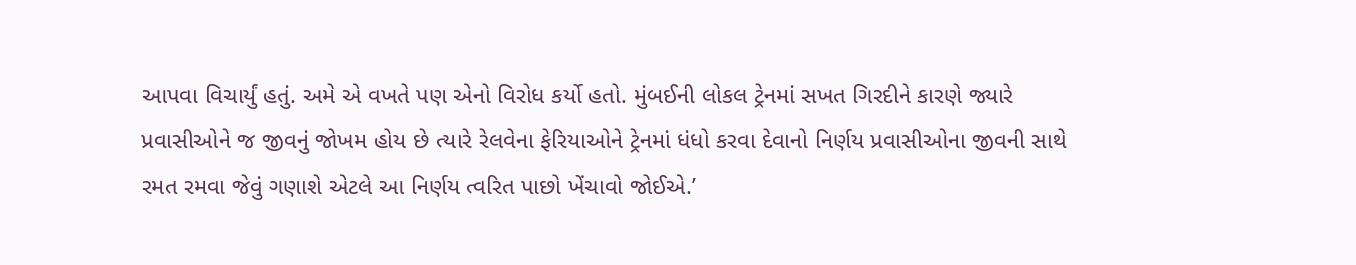આપવા વિચાર્યું હતું. અમે એ વખતે પણ એનો વિરોધ કર્યો હતો. મુંબઈની લોકલ ટ્રેનમાં સખત ગિરદીને કારણે જ્યારે પ્રવાસીઓને જ જીવનું જોખમ હોય છે ત્યારે રેલવેના ફેરિયાઓને ટ્રેનમાં ધંધો કરવા દેવાનો નિર્ણય પ્રવાસીઓના જીવની સાથે રમત રમવા જેવું ગણાશે એટલે આ નિર્ણય ત્વરિત પાછો ખેંચાવો જોઈએ.’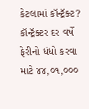કેટલામાં કૉન્ટ્રૅક્ટ?
કૉન્ટ્રૅક્ટર દર વર્ષે ફેરીનો ધંધો કરવા માટે ૪૪,૦૧,૦૦૦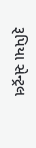રૂપિયા સેન્ટ્રલ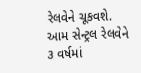રેલવેને ચૂકવશે. આમ સેન્ટ્રલ રેલવેને ૩ વર્ષમાં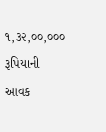૧,૩૨,૦૦,૦૦૦ રૂપિયાની આવક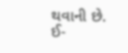થવાની છે. ઈ-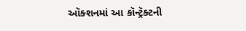ઑક્શનમાં આ કૉન્ટ્રૅક્ટની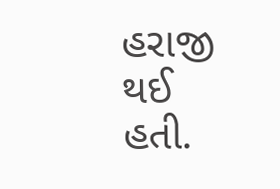હરાજી થઈ હતી.